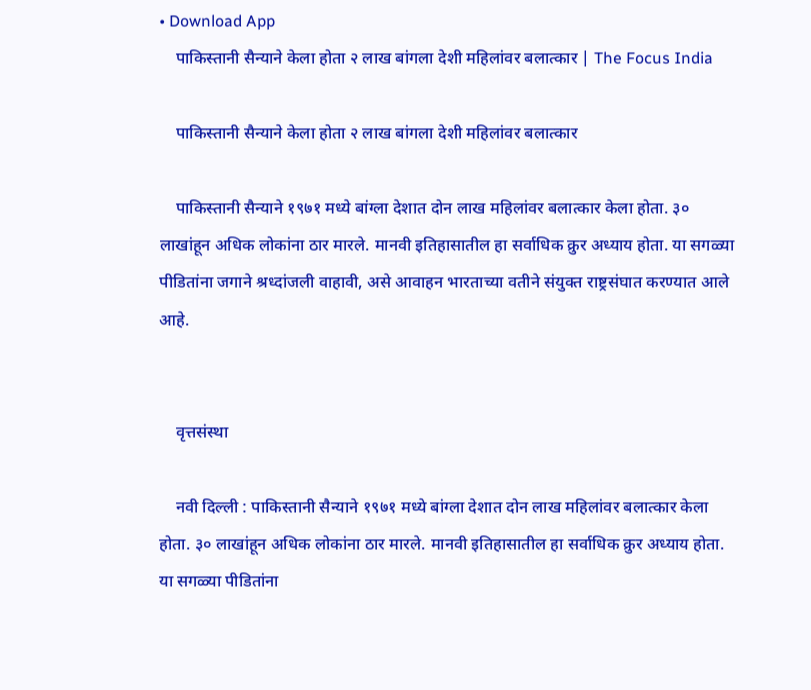• Download App
    पाकिस्तानी सैन्याने केला होता २ लाख बांगला देशी महिलांवर बलात्कार | The Focus India

    पाकिस्तानी सैन्याने केला होता २ लाख बांगला देशी महिलांवर बलात्कार

    पाकिस्तानी सैन्याने १९७१ मध्ये बांग्ला देशात दोन लाख महिलांवर बलात्कार केला होता. ३० लाखांहून अधिक लोकांना ठार मारले. मानवी इतिहासातील हा सर्वाधिक क्रुर अध्याय होता. या सगळ्या पीडितांना जगाने श्रध्दांजली वाहावी, असे आवाहन भारताच्या वतीने संयुक्त राष्ट्रसंघात करण्यात आले आहे.


    वृत्तसंस्था

    नवी दिल्ली : पाकिस्तानी सैन्याने १९७१ मध्ये बांग्ला देशात दोन लाख महिलांवर बलात्कार केला होता. ३० लाखांहून अधिक लोकांना ठार मारले. मानवी इतिहासातील हा सर्वाधिक क्रुर अध्याय होता. या सगळ्या पीडितांना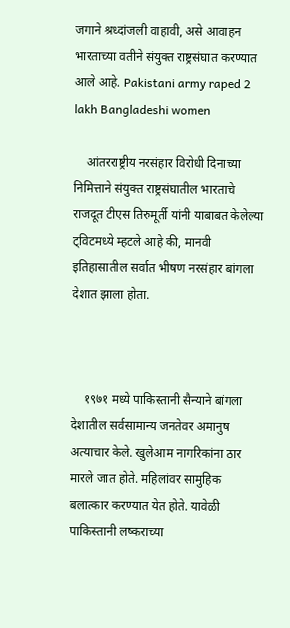जगाने श्रध्दांजली वाहावी, असे आवाहन भारताच्या वतीने संयुक्त राष्ट्रसंघात करण्यात आले आहे. Pakistani army raped 2 lakh Bangladeshi women

    आंतरराष्ट्रीय नरसंहार विरोधी दिनाच्या निमित्ताने संयुक्त राष्ट्रसंघातील भारताचे राजदूत टीएस तिरुमूर्ती यांनी याबाबत केलेल्या ट्विटमध्ये म्हटले आहे की, मानवी इतिहासातील सर्वात भीषण नरसंहार बांगला देशात झाला होता.



    १९७१ मध्ये पाकिस्तानी सैन्याने बांगला देशातील सर्वसामान्य जनतेवर अमानुष अत्याचार केले. खुलेआम नागरिकांना ठार मारले जात होते. महिलांवर सामुहिक बलात्कार करण्यात येत होते. यावेळी पाकिस्तानी लष्कराच्या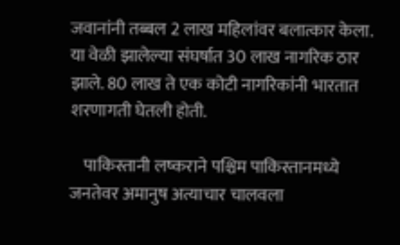जवानांनी तब्बल 2 लाख महिलांवर बलात्कार केला. या वेळी झालेल्या संघर्षात 30 लाख नागरिक ठार झाले. 80 लाख ते एक कोटी नागरिकांनी भारतात शरणागती घेतली होती.

    पाकिस्तानी लष्कराने पश्चिम पाकिस्तानमध्ये जनतेवर अमानुष अत्याचार चालवला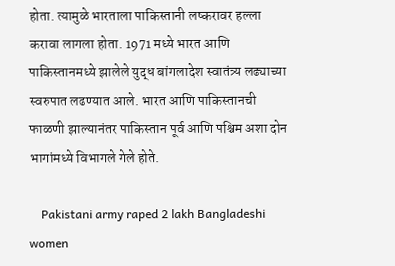होता. त्यामुळे भारताला पाकिस्तानी लष्करावर हल्ला करावा लागला होता. 1971 मध्ये भारत आणि पाकिस्तानमध्ये झालेले युद्ध बांगलादेश स्वातंत्र्य लढ्याच्या स्वरुपात लढण्यात आले. भारत आणि पाकिस्तानची फाळणी झाल्यानंतर पाकिस्तान पूर्व आणि पश्चिम अशा दोन भागांमध्ये विभागले गेले होते.

    Pakistani army raped 2 lakh Bangladeshi women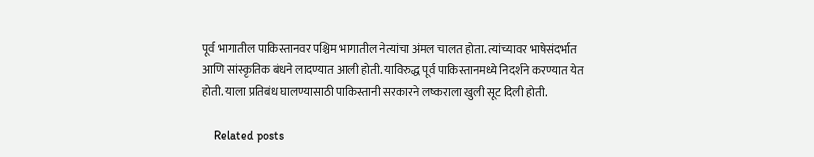पूर्व भागातील पाकिस्तानवर पश्चिम भागातील नेत्यांचा अंमल चालत होता. त्यांच्यावर भाषेसंदर्भात आणि सांस्कृतिक बंधने लादण्यात आली होती. याविरुद्ध पूर्व पाकिस्तानमध्ये निदर्शने करण्यात येत होती. याला प्रतिबंध घालण्यासाठी पाकिस्तानी सरकारने लष्कराला खुली सूट दिली होती.

    Related posts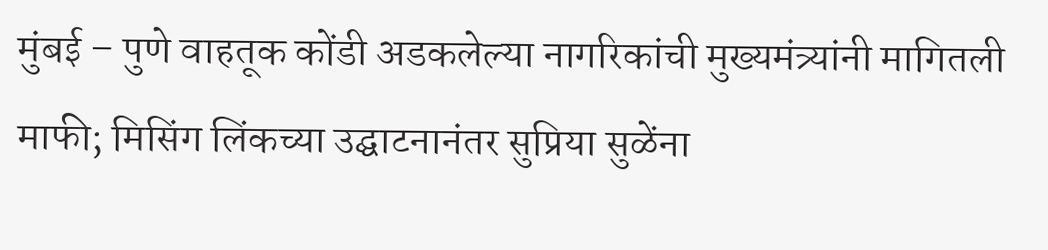मुंबई – पुणे वाहतूक कोंडी अडकलेल्या नागरिकांची मुख्यमंत्र्यांनी मागितली माफी; मिसिंग लिंकच्या उद्घाटनानंतर सुप्रिया सुळेंना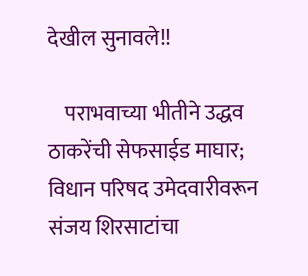देखील सुनावले!!

    पराभवाच्या भीतीने उद्धव ठाकरेंची सेफसाईड माघार; विधान परिषद उमेदवारीवरून संजय शिरसाटांचा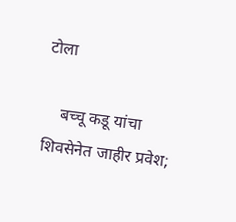टोला

    बच्चू कडू यांचा शिवसेनेत जाहीर प्रवेश;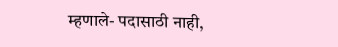म्हणाले- पदासाठी नाही,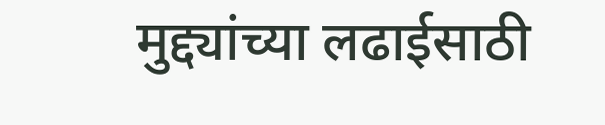मुद्द्यांच्या लढाईसाठी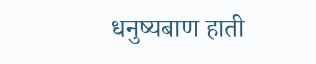धनुष्यबाण हाती